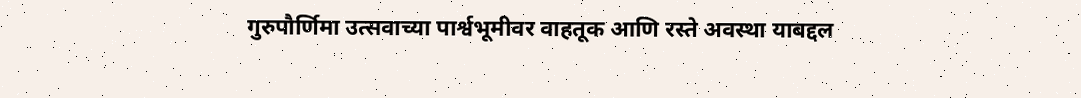गुरुपौर्णिमा उत्सवाच्या पार्श्वभूमीवर वाहतूक आणि रस्ते अवस्था याबद्दल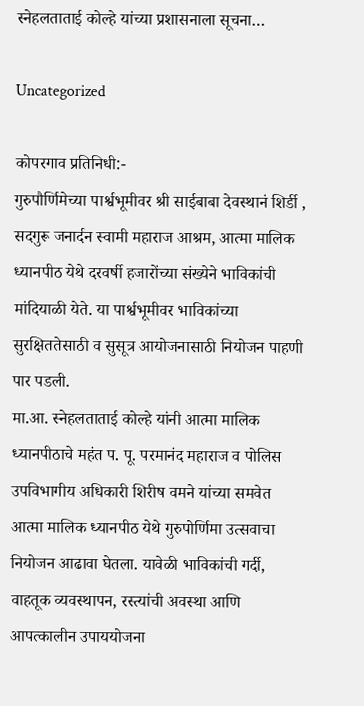स्नेहलताताई कोल्हे यांच्या प्रशासनाला सूचना…

Uncategorized

कोपरगाव प्रतिनिधी:-
गुरुपौर्णिमेच्या पार्श्वभूमीवर श्री साईबाबा देवस्थानं शिर्डी , सदगुरू जनार्दन स्वामी महाराज आश्रम, आत्मा मालिक ध्यानपीठ येथे दरवर्षी हजारोंच्या संख्येने भाविकांची मांदियाळी येते. या पार्श्वभूमीवर भाविकांच्या सुरक्षिततेसाठी व सुसूत्र आयोजनासाठी नियोजन पाहणी पार पडली.
मा.आ. स्नेहलताताई कोल्हे यांनी आत्मा मालिक ध्यानपीठाचे महंत प. पू. परमानंद महाराज व पोलिस उपविभागीय अधिकारी शिरीष वमने यांच्या समवेत आत्मा मालिक ध्यानपीठ येथे गुरुपोर्णिमा उत्सवाचा नियोजन आढावा घेतला. यावेळी भाविकांची गर्दी, वाहतूक व्यवस्थापन, रस्त्यांची अवस्था आणि आपत्कालीन उपाययोजना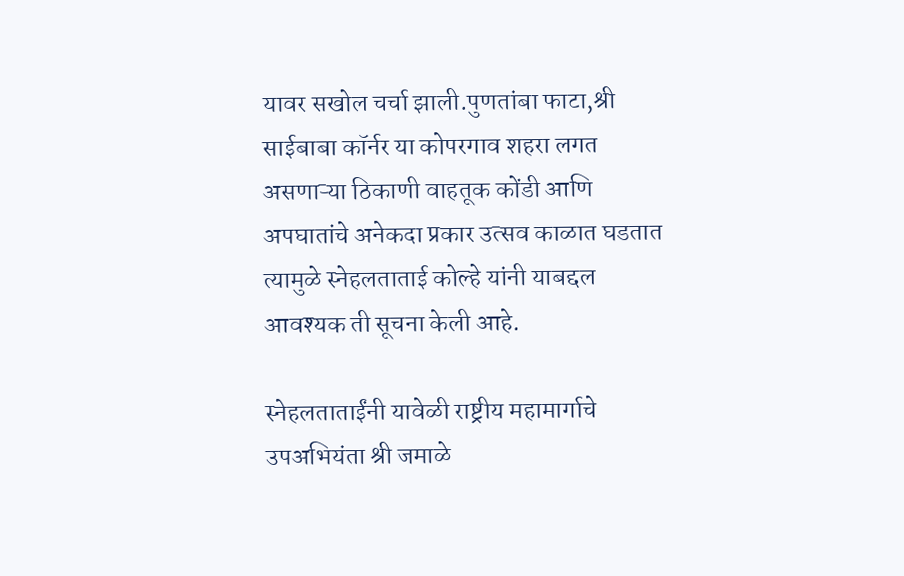यावर सखोल चर्चा झाली.पुणतांबा फाटा,श्री साईबाबा कॉर्नर या कोपरगाव शहरा लगत असणाऱ्या ठिकाणी वाहतूक कोंडी आणि अपघातांचे अनेकदा प्रकार उत्सव काळात घडतात त्यामुळे स्नेहलताताई कोल्हे यांनी याबद्दल आवश्यक ती सूचना केली आहे.

स्नेहलताताईंनी यावेळी राष्ट्रीय महामार्गाचे उपअभियंता श्री जमाळे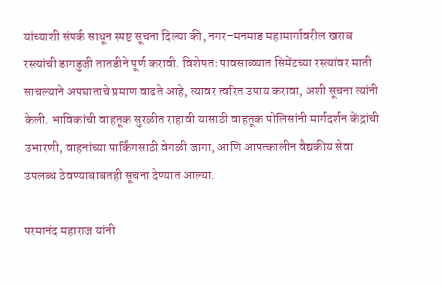यांच्याशी संपर्क साधून स्पष्ट सूचना दिल्या की, नगर–मनमाड महामार्गावरील खराब रस्त्यांची डागडुजी तातडीने पूर्ण करावी. विशेषतः पावसाळ्यात सिमेंटच्या रस्त्यांवर माती साचल्याने अपघाताचे प्रमाण वाढते आहे, त्यावर त्वरित उपाय करावा, अशी सूचना त्यांनी केली. भाविकांची वाहतूक सुरळीत राहावी यासाठी वाहतूक पोलिसांनी मार्गदर्शन केंद्रांची उभारणी, वाहनांच्या पार्किंगसाठी वेगळी जागा, आणि आपत्कालीन वैद्यकीय सेवा उपलब्ध ठेवण्याबाबतही सूचना देण्यात आल्या.

परमानंद महाराज यांनी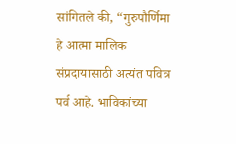सांगितले की, “गुरुपौर्णिमा हे आत्मा मालिक संप्रदायासाठी अत्यंत पवित्र पर्व आहे. भाविकांच्या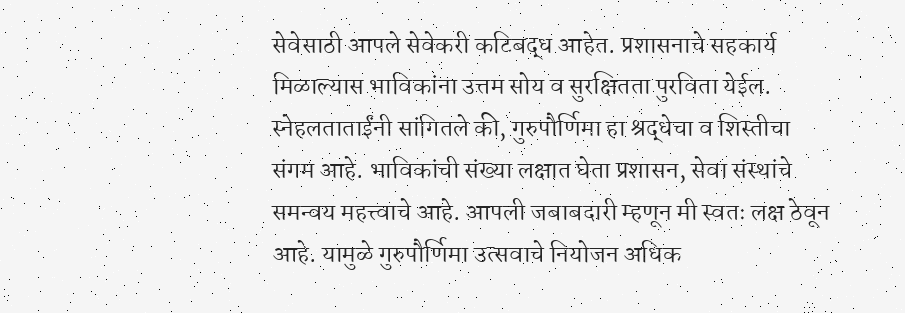सेवेसाठी आपले सेवेकरी कटिबद्ध आहेत. प्रशासनाचे सहकार्य मिळाल्यास भाविकांना उत्तम सोय व सुरक्षितता पुरविता येईल.
स्नेहलताताईंनी सांगितले की, गुरुपौर्णिमा हा श्रद्धेचा व शिस्तीचा संगम आहे. भाविकांची संख्या लक्षात घेता प्रशासन, सेवा संस्थांचे समन्वय महत्त्वाचे आहे. आपली जबाबदारी म्हणून मी स्वतः लक्ष ठेवून आहे. यामुळे गुरुपौर्णिमा उत्सवाचे नियोजन अधिक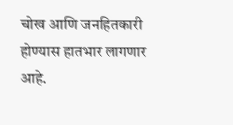चोख आणि जनहितकारी होण्यास हातभार लागणार आहे.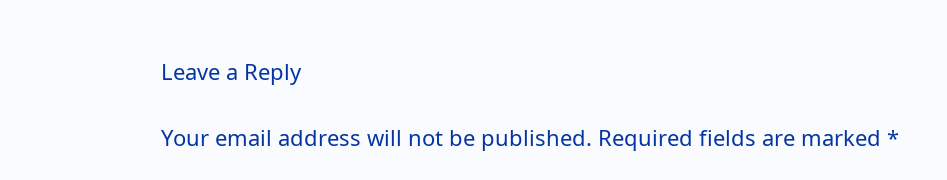Leave a Reply

Your email address will not be published. Required fields are marked *